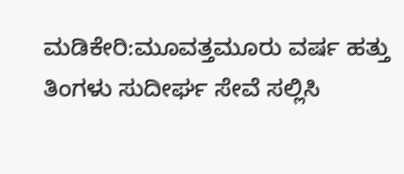ಮಡಿಕೇರಿ:ಮೂವತ್ತಮೂರು ವರ್ಷ ಹತ್ತು ತಿಂಗಳು ಸುದೀರ್ಘ ಸೇವೆ ಸಲ್ಲಿಸಿ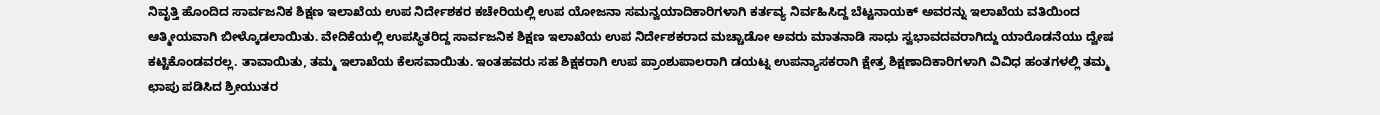ನಿವೃತ್ತಿ ಹೊಂದಿದ ಸಾರ್ವಜನಿಕ ಶಿಕ್ಷಣ ಇಲಾಖೆಯ ಉಪ ನಿರ್ದೇಶಕರ ಕಚೇರಿಯಲ್ಲಿ ಉಪ ಯೋಜನಾ ಸಮನ್ವಯಾದಿಕಾರಿಗಳಾಗಿ ಕರ್ತವ್ಯ ನಿರ್ವಹಿಸಿದ್ದ ಬೆಟ್ಟನಾಯಕ್ ಅವರನ್ನು ಇಲಾಖೆಯ ವತಿಯಿಂದ ಆತ್ಮೀಯವಾಗಿ ಬೀಳ್ಕೊಡಲಾಯಿತು. ವೇದಿಕೆಯಲ್ಲಿ ಉಪಸ್ಥಿತರಿದ್ದ ಸಾರ್ವಜನಿಕ ಶಿಕ್ಷಣ ಇಲಾಖೆಯ ಉಪ ನಿರ್ದೇಶಕರಾದ ಮಚ್ಚಾಡೋ ಅವರು ಮಾತನಾಡಿ ಸಾಧು ಸ್ವಭಾವದವರಾಗಿದ್ದು ಯಾರೊಡನೆಯು ದ್ವೇಷ ಕಟ್ಟಿಕೊಂಡವರಲ್ಲ. ತಾವಾಯಿತು, ತಮ್ಮ ಇಲಾಖೆಯ ಕೆಲಸವಾಯಿತು. ಇಂತಹವರು ಸಹ ಶಿಕ್ಷಕರಾಗಿ ಉಪ ಪ್ರಾಂಶುಪಾಲರಾಗಿ ಡಯಟ್ನ ಉಪನ್ಯಾಸಕರಾಗಿ ಕ್ಷೇತ್ರ ಶಿಕ್ಷಣಾದಿಕಾರಿಗಳಾಗಿ ವಿವಿಧ ಹಂತಗಳಲ್ಲಿ ತಮ್ಮ ಛಾಪು ಪಡಿಸಿದ ಶ್ರೀಯುತರ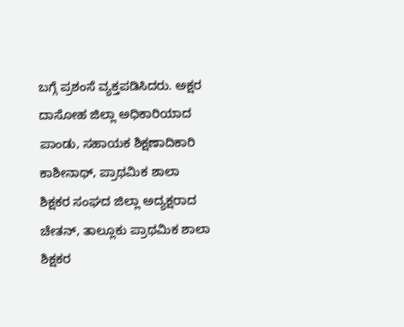ಬಗ್ಗೆ ಪ್ರಶಂಸೆ ವ್ಯಕ್ತಪಡಿಸಿದರು. ಅಕ್ಷರ ದಾಸೋಹ ಜಿಲ್ಲಾ ಅಧಿಕಾರಿಯಾದ ಪಾಂಡು, ಸಹಾಯಕ ಶಿಕ್ಷಣಾದಿಕಾರಿ ಕಾಶೀನಾಥ್, ಪ್ರಾಥಮಿಕ ಶಾಲಾ ಶಿಕ್ಷಕರ ಸಂಘದ ಜಿಲ್ಲಾ ಅದ್ಯಕ್ಷರಾದ ಚೇತನ್, ತಾಲ್ಲೂಕು ಪ್ರಾಥಮಿಕ ಶಾಲಾ ಶಿಕ್ಷಕರ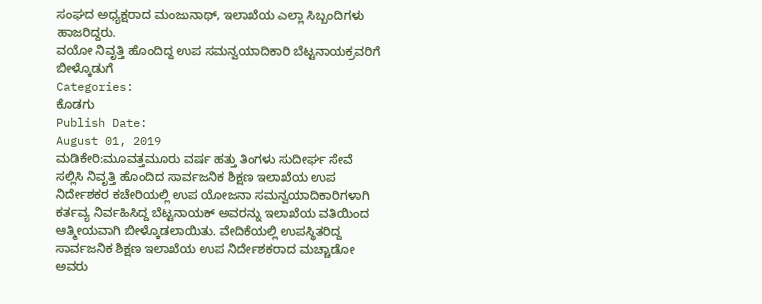ಸಂಘದ ಅಧ್ಯಕ್ಷರಾದ ಮಂಜುನಾಥ್, ಇಲಾಖೆಯ ಎಲ್ಲಾ ಸಿಬ್ಬಂದಿಗಳು ಹಾಜರಿದ್ದರು.
ವಯೋ ನಿವೃತ್ತಿ ಹೊಂದಿದ್ದ ಉಪ ಸಮನ್ವಯಾದಿಕಾರಿ ಬೆಟ್ಟನಾಯಕ್ರವರಿಗೆ ಬೀಳ್ಕೊಡುಗೆ
Categories:
ಕೊಡಗು
Publish Date:
August 01, 2019
ಮಡಿಕೇರಿ:ಮೂವತ್ತಮೂರು ವರ್ಷ ಹತ್ತು ತಿಂಗಳು ಸುದೀರ್ಘ ಸೇವೆ ಸಲ್ಲಿಸಿ ನಿವೃತ್ತಿ ಹೊಂದಿದ ಸಾರ್ವಜನಿಕ ಶಿಕ್ಷಣ ಇಲಾಖೆಯ ಉಪ ನಿರ್ದೇಶಕರ ಕಚೇರಿಯಲ್ಲಿ ಉಪ ಯೋಜನಾ ಸಮನ್ವಯಾದಿಕಾರಿಗಳಾಗಿ ಕರ್ತವ್ಯ ನಿರ್ವಹಿಸಿದ್ದ ಬೆಟ್ಟನಾಯಕ್ ಅವರನ್ನು ಇಲಾಖೆಯ ವತಿಯಿಂದ ಆತ್ಮೀಯವಾಗಿ ಬೀಳ್ಕೊಡಲಾಯಿತು. ವೇದಿಕೆಯಲ್ಲಿ ಉಪಸ್ಥಿತರಿದ್ದ ಸಾರ್ವಜನಿಕ ಶಿಕ್ಷಣ ಇಲಾಖೆಯ ಉಪ ನಿರ್ದೇಶಕರಾದ ಮಚ್ಚಾಡೋ ಅವರು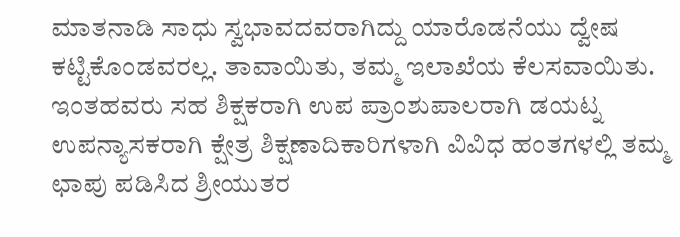ಮಾತನಾಡಿ ಸಾಧು ಸ್ವಭಾವದವರಾಗಿದ್ದು ಯಾರೊಡನೆಯು ದ್ವೇಷ ಕಟ್ಟಿಕೊಂಡವರಲ್ಲ. ತಾವಾಯಿತು, ತಮ್ಮ ಇಲಾಖೆಯ ಕೆಲಸವಾಯಿತು. ಇಂತಹವರು ಸಹ ಶಿಕ್ಷಕರಾಗಿ ಉಪ ಪ್ರಾಂಶುಪಾಲರಾಗಿ ಡಯಟ್ನ ಉಪನ್ಯಾಸಕರಾಗಿ ಕ್ಷೇತ್ರ ಶಿಕ್ಷಣಾದಿಕಾರಿಗಳಾಗಿ ವಿವಿಧ ಹಂತಗಳಲ್ಲಿ ತಮ್ಮ ಛಾಪು ಪಡಿಸಿದ ಶ್ರೀಯುತರ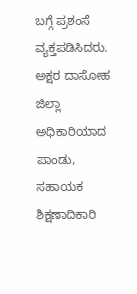ಬಗ್ಗೆ ಪ್ರಶಂಸೆ ವ್ಯಕ್ತಪಡಿಸಿದರು. ಅಕ್ಷರ ದಾಸೋಹ ಜಿಲ್ಲಾ ಅಧಿಕಾರಿಯಾದ ಪಾಂಡು, ಸಹಾಯಕ ಶಿಕ್ಷಣಾದಿಕಾರಿ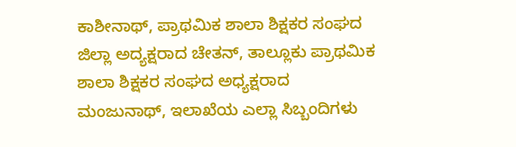ಕಾಶೀನಾಥ್, ಪ್ರಾಥಮಿಕ ಶಾಲಾ ಶಿಕ್ಷಕರ ಸಂಘದ ಜಿಲ್ಲಾ ಅದ್ಯಕ್ಷರಾದ ಚೇತನ್, ತಾಲ್ಲೂಕು ಪ್ರಾಥಮಿಕ ಶಾಲಾ ಶಿಕ್ಷಕರ ಸಂಘದ ಅಧ್ಯಕ್ಷರಾದ ಮಂಜುನಾಥ್, ಇಲಾಖೆಯ ಎಲ್ಲಾ ಸಿಬ್ಬಂದಿಗಳು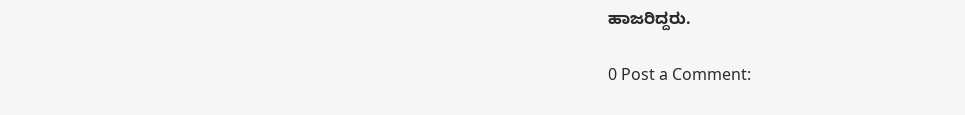ಹಾಜರಿದ್ದರು.

0 Post a Comment: